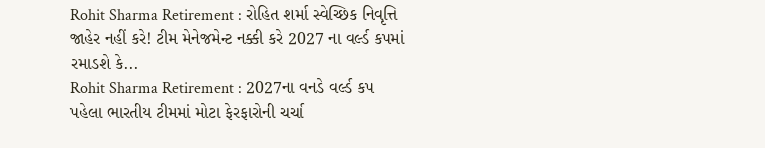Rohit Sharma Retirement : રોહિત શર્મા સ્વેચ્છિક નિવૃત્તિ જાહેર નહીં કરે! ટીમ મેનેજમેન્ટ નક્કી કરે 2027 ના વર્લ્ડ કપમાં રમાડશે કે...
Rohit Sharma Retirement : 2027ના વનડે વર્લ્ડ કપ પહેલા ભારતીય ટીમમાં મોટા ફેરફારોની ચર્ચા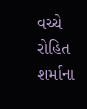વચ્ચે રોહિત શર્માના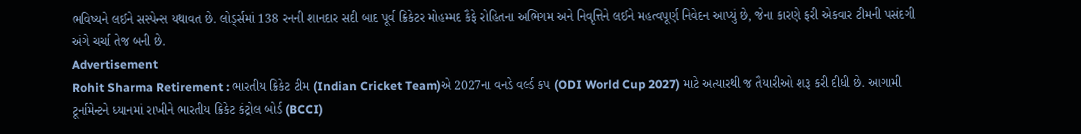ભવિષ્યને લઈને સસ્પેન્સ યથાવત છે. લોર્ડ્સમાં 138 રનની શાનદાર સદી બાદ પૂર્વ ક્રિકેટર મોહમ્મદ કૈફે રોહિતના અભિગમ અને નિવૃત્તિને લઈને મહત્વપૂર્ણ નિવેદન આપ્યું છે, જેના કારણે ફરી એકવાર ટીમની પસંદગી અંગે ચર્ચા તેજ બની છે.
Advertisement
Rohit Sharma Retirement : ભારતીય ક્રિકેટ ટીમ (Indian Cricket Team)એ 2027ના વનડે વર્લ્ડ કપ (ODI World Cup 2027) માટે અત્યારથી જ તૈયારીઓ શરૂ કરી દીધી છે. આગામી ટૂર્નામેન્ટને ધ્યાનમાં રાખીને ભારતીય ક્રિકેટ કંટ્રોલ બોર્ડ (BCCI)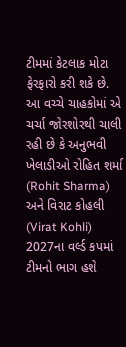ટીમમાં કેટલાક મોટા ફેરફારો કરી શકે છે. આ વચ્ચે ચાહકોમાં એ ચર્ચા જોરશોરથી ચાલી રહી છે કે અનુભવી ખેલાડીઓ રોહિત શર્મા (Rohit Sharma) અને વિરાટ કોહલી (Virat Kohli) 2027ના વર્લ્ડ કપમાં ટીમનો ભાગ હશે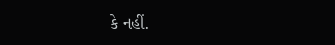કે નહીં.